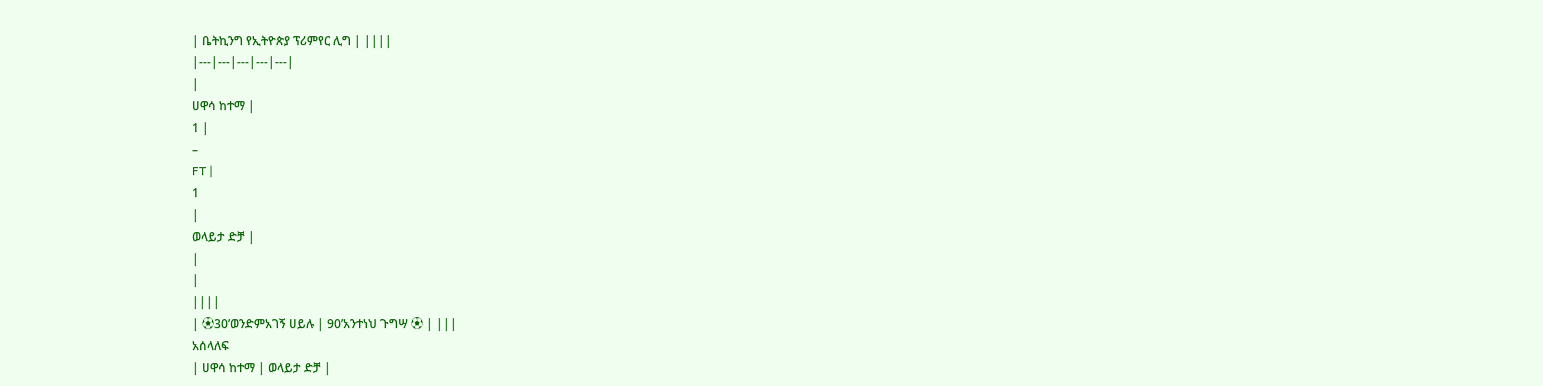| ቤትኪንግ የኢትዮጵያ ፕሪምየር ሊግ | ||||
|---|---|---|---|---|
|
ሀዋሳ ከተማ |
1 |
–
FT |
1
|
ወላይታ ድቻ |
|
|
||||
| ⚽30’ወንድምአገኝ ሀይሉ | 90’አንተነህ ጉግሣ ⚽ | |||
አሰላለፍ
| ሀዋሳ ከተማ | ወላይታ ድቻ |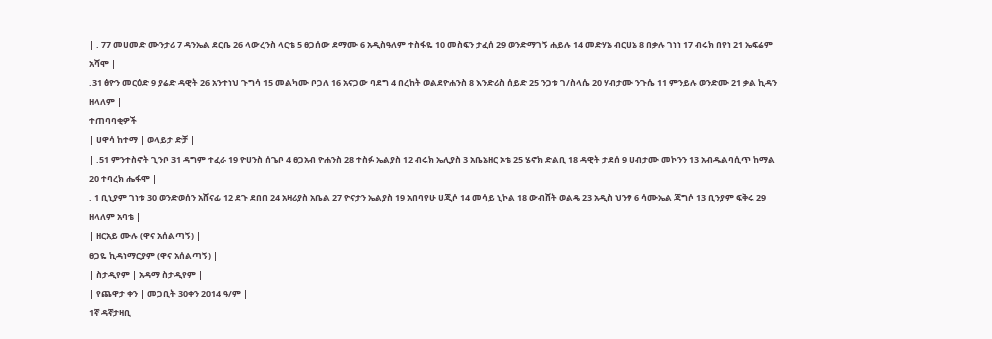| . 77 መሀመድ ሙንታሪ 7 ዳንኤል ደርቤ 26 ላውረንስ ላርቴ 5 ፀጋሰው ደማሙ 6 አዲስዓለም ተስፋዬ 10 መስፍን ታፈሰ 29 ወንድማገኝ ሐይሉ 14 መድሃኔ ብርሀኔ 8 በቃሉ ገነነ 17 ብሩክ በየነ 21 ኤፍሬም አሻሞ |
.31 ፅዮን መርዕድ 9 ያሬድ ዳዊት 26 አንተነህ ጉግሳ 15 መልካሙ ቦጋለ 16 አናጋው ባደግ 4 በረከት ወልደዮሐንስ 8 እንድሪስ ሰይድ 25 ንጋቱ ገ/ስላሴ 20 ሃብታሙ ንጉሴ 11 ምንይሉ ወንድሙ 21 ቃል ኪዳን ዘላለም |
ተጠባባቂዎች
| ሀዋሳ ከተማ | ወላይታ ድቻ |
| .51 ምንተስኖት ጊንቦ 31 ዳግም ተፈራ 19 ዮሀንስ ሰጌቦ 4 ፀጋአብ ዮሐንስ 28 ተስፉ ኤልያስ 12 ብሩክ ኤሊያስ 3 አቤኔዘር ኦቴ 25 ሄኖክ ድልቢ 18 ዳዊት ታደሰ 9 ሀብታሙ መኮንን 13 አብዱልባሲጥ ከማል 20 ተባረክ ሔፋሞ |
. 1 ቢኒያም ገነቱ 30 ወንድወሰን አሸናፊ 12 ደጉ ደበበ 24 አዛሪያስ አቤል 27 ዮናታን ኤልያስ 19 አበባየሁ ሀጂሶ 14 መሳይ ኒኮል 18 ውብሸት ወልዴ 23 አዲስ ህንፃ 6 ሳሙኤል ጃግሶ 13 ቢንያም ፍቅሩ 29 ዘላለም አባቴ |
| ዘርአይ ሙሉ (ዋና አሰልጣኝ) |
ፀጋዬ ኪዳነማርያም (ዋና አሰልጣኝ) |
| ስታዲየም | አዳማ ስታዲየም |
| የጨዋታ ቀን | መጋቢት 30ቀን 2014 ዓ/ም |
1ኛ ዳኛታዛቢ